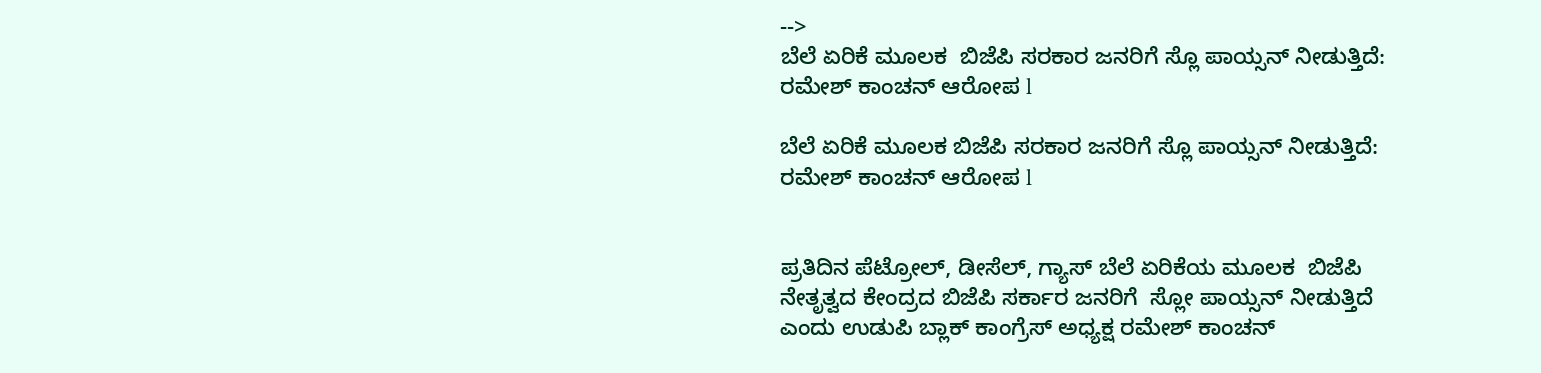-->
ಬೆಲೆ ಏರಿಕೆ ಮೂಲಕ  ಬಿಜೆಪಿ ಸರಕಾರ ಜನರಿಗೆ ಸ್ಲೊ ಪಾಯ್ಸನ್ ನೀಡುತ್ತಿದೆ: ರಮೇಶ್ ಕಾಂಚನ್ ಆರೋಪ l

ಬೆಲೆ ಏರಿಕೆ ಮೂಲಕ ಬಿಜೆಪಿ ಸರಕಾರ ಜನರಿಗೆ ಸ್ಲೊ ಪಾಯ್ಸನ್ ನೀಡುತ್ತಿದೆ: ರಮೇಶ್ ಕಾಂಚನ್ ಆರೋಪ l


ಪ್ರತಿದಿನ ಪೆಟ್ರೋಲ್, ಡೀಸೆಲ್, ಗ್ಯಾಸ್ ಬೆಲೆ ಏರಿಕೆಯ ಮೂಲಕ  ಬಿಜೆಪಿ ನೇತೃತ್ವದ ಕೇಂದ್ರದ ಬಿಜೆಪಿ ಸರ್ಕಾರ ಜನರಿಗೆ  ಸ್ಲೋ ಪಾಯ್ಸನ್ ನೀಡುತ್ತಿದೆ ಎಂದು ಉಡುಪಿ ಬ್ಲಾಕ್ ಕಾಂಗ್ರೆಸ್ ಅಧ್ಯಕ್ಷ ರಮೇಶ್ ಕಾಂಚನ್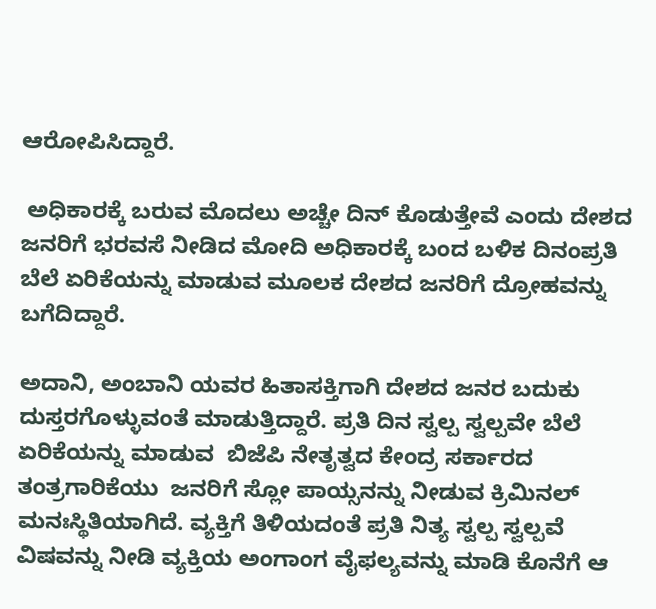ಆರೋಪಿಸಿದ್ದಾರೆ.

 ಅಧಿಕಾರಕ್ಕೆ ಬರುವ ಮೊದಲು ಅಚ್ಚೇ ದಿನ್ ಕೊಡುತ್ತೇವೆ ಎಂದು ದೇಶದ ಜನರಿಗೆ ಭರವಸೆ ನೀಡಿದ ಮೋದಿ ಅಧಿಕಾರಕ್ಕೆ ಬಂದ ಬಳಿಕ ದಿನಂಪ್ರತಿ ಬೆಲೆ ಏರಿಕೆಯನ್ನು ಮಾಡುವ ಮೂಲಕ ದೇಶದ ಜನರಿಗೆ ದ್ರೋಹವನ್ನು ಬಗೆದಿದ್ದಾರೆ.

ಅದಾನಿ, ಅಂಬಾನಿ ಯವರ ಹಿತಾಸಕ್ತಿಗಾಗಿ ದೇಶದ ಜನರ ಬದುಕು ದುಸ್ತರಗೊಳ್ಳುವಂತೆ ಮಾಡುತ್ತಿದ್ದಾರೆ. ಪ್ರತಿ ದಿನ ಸ್ವಲ್ಪ ಸ್ವಲ್ಪವೇ ಬೆಲೆ ಏರಿಕೆಯನ್ನು ಮಾಡುವ  ಬಿಜೆಪಿ ನೇತೃತ್ವದ ಕೇಂದ್ರ ಸರ್ಕಾರದ  ತಂತ್ರಗಾರಿಕೆಯು  ಜನರಿಗೆ ಸ್ಲೋ ಪಾಯ್ಸನನ್ನು ನೀಡುವ ಕ್ರಿಮಿನಲ್ ಮನಃಸ್ಥಿತಿಯಾಗಿದೆ. ವ್ಯಕ್ತಿಗೆ ತಿಳಿಯದಂತೆ ಪ್ರತಿ ನಿತ್ಯ ಸ್ವಲ್ಪ ಸ್ವಲ್ಪವೆ ವಿಷವನ್ನು ನೀಡಿ ವ್ಯಕ್ತಿಯ ಅಂಗಾಂಗ ವೈಫಲ್ಯವನ್ನು ಮಾಡಿ ಕೊನೆಗೆ ಆ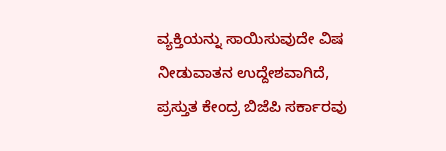ವ್ಯಕ್ತಿಯನ್ನು ಸಾಯಿಸುವುದೇ ವಿಷ ನೀಡುವಾತನ ಉದ್ದೇಶವಾಗಿದೆ, ಪ್ರಸ್ತುತ ಕೇಂದ್ರ ಬಿಜೆಪಿ ಸರ್ಕಾರವು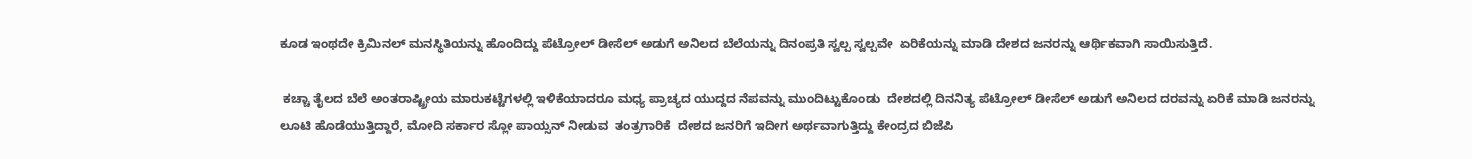ಕೂಡ ಇಂಥದೇ ಕ್ರಿಮಿನಲ್ ಮನಸ್ಥಿತಿಯನ್ನು ಹೊಂದಿದ್ದು ಪೆಟ್ರೋಲ್ ಡೀಸೆಲ್ ಅಡುಗೆ ಅನಿಲದ ಬೆಲೆಯನ್ನು ದಿನಂಪ್ರತಿ ಸ್ವಲ್ಪ ಸ್ವಲ್ಪವೇ  ಏರಿಕೆಯನ್ನು ಮಾಡಿ ದೇಶದ ಜನರನ್ನು ಆರ್ಥಿಕವಾಗಿ ಸಾಯಿಸುತ್ತಿದೆ.

 ಕಚ್ಚಾ ತೈಲದ ಬೆಲೆ ಅಂತರಾಷ್ಟ್ರೀಯ ಮಾರುಕಟ್ಟೆಗಳಲ್ಲಿ ಇಳಿಕೆಯಾದರೂ ಮಧ್ಯ ಪ್ರಾಚ್ಯದ ಯುದ್ದದ ನೆಪವನ್ನು ಮುಂದಿಟ್ಟುಕೊಂಡು  ದೇಶದಲ್ಲಿ ದಿನನಿತ್ಯ ಪೆಟ್ರೋಲ್ ಡೀಸೆಲ್ ಅಡುಗೆ ಅನಿಲದ ದರವನ್ನು ಏರಿಕೆ ಮಾಡಿ ಜನರನ್ನು ಲೂಟಿ ಹೊಡೆಯುತ್ತಿದ್ದಾರೆ, ಮೋದಿ ಸರ್ಕಾರ ಸ್ಲೋ ಪಾಯ್ಸನ್ ನೀಡುವ  ತಂತ್ರಗಾರಿಕೆ  ದೇಶದ ಜನರಿಗೆ ಇದೀಗ ಅರ್ಥವಾಗುತ್ತಿದ್ದು ಕೇಂದ್ರದ ಬಿಜೆಪಿ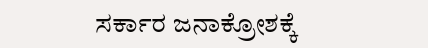ಸರ್ಕಾರ ಜನಾಕ್ರೋಶಕ್ಕೆ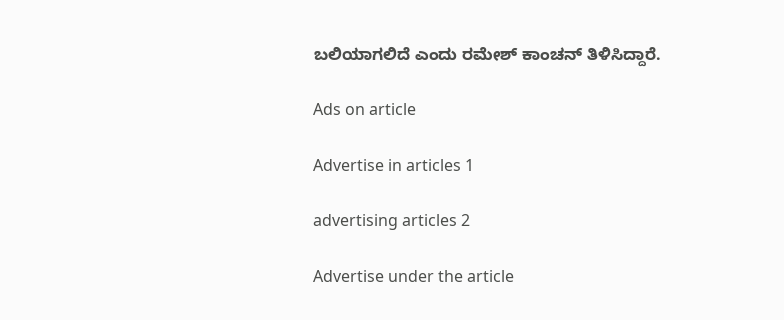ಬಲಿಯಾಗಲಿದೆ ಎಂದು ರಮೇಶ್ ಕಾಂಚನ್ ತಿಳಿಸಿದ್ದಾರೆ.

Ads on article

Advertise in articles 1

advertising articles 2

Advertise under the article